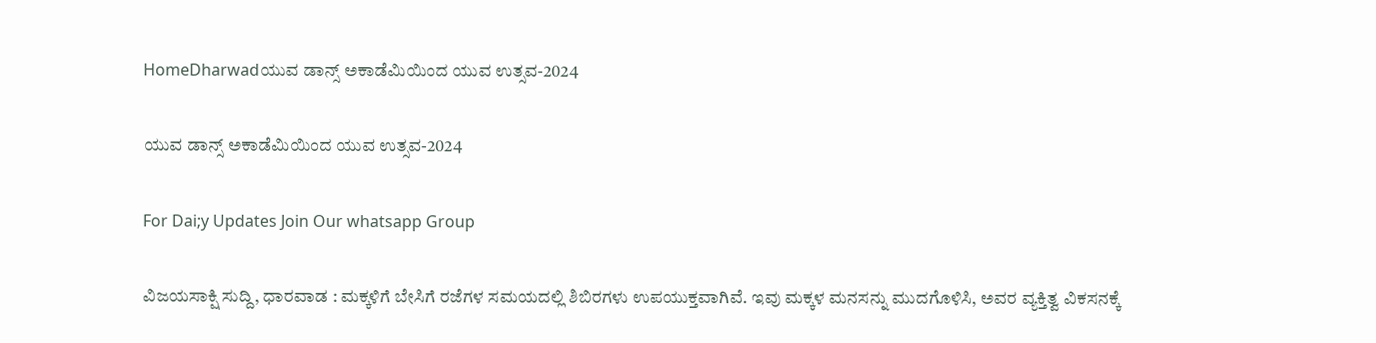HomeDharwadಯುವ ಡಾನ್ಸ್ ಅಕಾಡೆಮಿಯಿಂದ ಯುವ ಉತ್ಸವ-2024

ಯುವ ಡಾನ್ಸ್ ಅಕಾಡೆಮಿಯಿಂದ ಯುವ ಉತ್ಸವ-2024

For Dai;y Updates Join Our whatsapp Group

ವಿಜಯಸಾಕ್ಷಿ ಸುದ್ದಿ, ಧಾರವಾಡ : ಮಕ್ಕಳಿಗೆ ಬೇಸಿಗೆ ರಜೆಗಳ ಸಮಯದಲ್ಲಿ ಶಿಬಿರಗಳು ಉಪಯುಕ್ತವಾಗಿವೆ. ಇವು ಮಕ್ಕಳ ಮನಸನ್ನು ಮುದಗೊಳಿಸಿ, ಅವರ ವ್ಯಕ್ತಿತ್ವ ವಿಕಸನಕ್ಕೆ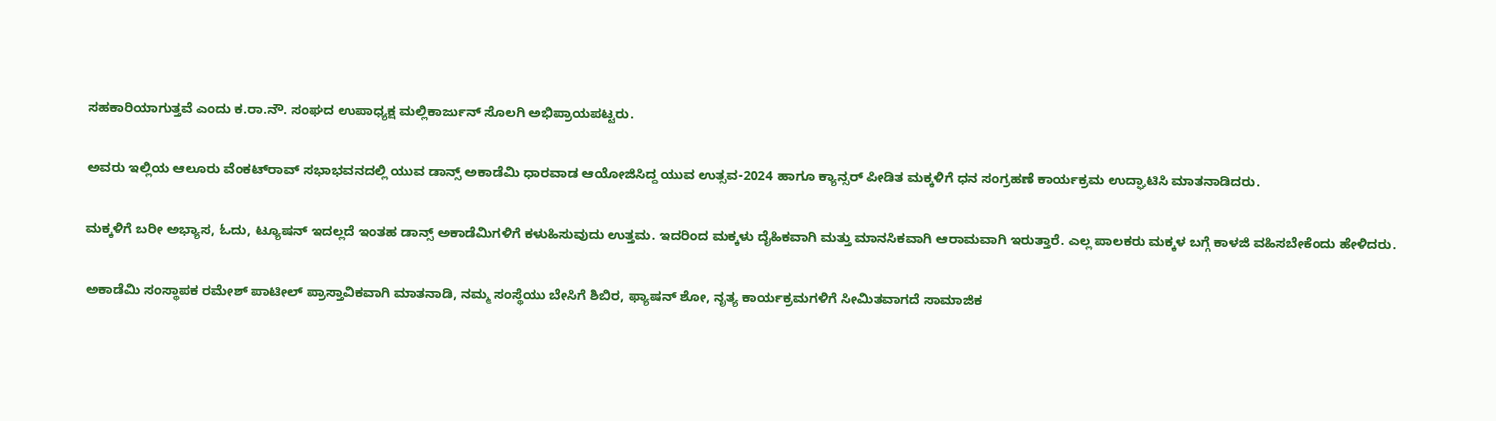ಸಹಕಾರಿಯಾಗುತ್ತವೆ ಎಂದು ಕ.ರಾ.ನೌ. ಸಂಘದ ಉಪಾಧ್ಯಕ್ಷ ಮಲ್ಲಿಕಾರ್ಜುನ್ ಸೊಲಗಿ ಅಭಿಪ್ರಾಯಪಟ್ಟರು.

ಅವರು ಇಲ್ಲಿಯ ಆಲೂರು ವೆಂಕಟ್‌ರಾವ್ ಸಭಾಭವನದಲ್ಲಿ ಯುವ ಡಾನ್ಸ್ ಅಕಾಡೆಮಿ ಧಾರವಾಡ ಆಯೋಜಿಸಿದ್ದ ಯುವ ಉತ್ಸವ-2024 ಹಾಗೂ ಕ್ಯಾನ್ಸರ್ ಪೀಡಿತ ಮಕ್ಕಳಿಗೆ ಧನ ಸಂಗ್ರಹಣೆ ಕಾರ್ಯಕ್ರಮ ಉದ್ಘಾಟಿಸಿ ಮಾತನಾಡಿದರು.

ಮಕ್ಕಳಿಗೆ ಬರೀ ಅಭ್ಯಾಸ, ಓದು, ಟ್ಯೂಷನ್ ಇದಲ್ಲದೆ ಇಂತಹ ಡಾನ್ಸ್ ಅಕಾಡೆಮಿಗಳಿಗೆ ಕಳುಹಿಸುವುದು ಉತ್ತಮ. ಇದರಿಂದ ಮಕ್ಕಳು ದೈಹಿಕವಾಗಿ ಮತ್ತು ಮಾನಸಿಕವಾಗಿ ಆರಾಮವಾಗಿ ಇರುತ್ತಾರೆ. ಎಲ್ಲ ಪಾಲಕರು ಮಕ್ಕಳ ಬಗ್ಗೆ ಕಾಳಜಿ ವಹಿಸಬೇಕೆಂದು ಹೇಳಿದರು.

ಅಕಾಡೆಮಿ ಸಂಸ್ಥಾಪಕ ರಮೇಶ್ ಪಾಟೀಲ್ ಪ್ರಾಸ್ತಾವಿಕವಾಗಿ ಮಾತನಾಡಿ, ನಮ್ಮ ಸಂಸ್ಥೆಯು ಬೇಸಿಗೆ ಶಿಬಿರ, ಫ್ಯಾಷನ್ ಶೋ, ನೃತ್ಯ ಕಾರ್ಯಕ್ರಮಗಳಿಗೆ ಸೀಮಿತವಾಗದೆ ಸಾಮಾಜಿಕ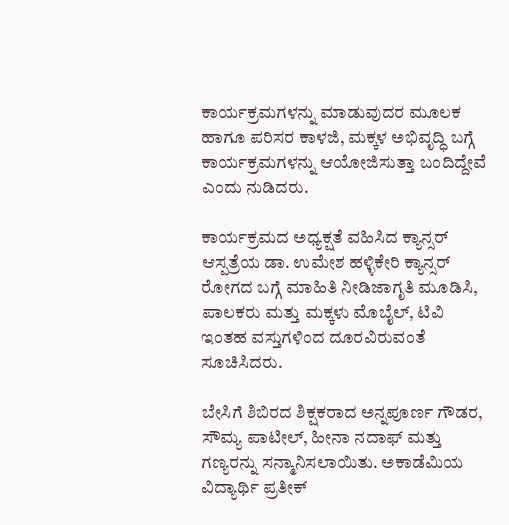ಕಾರ್ಯಕ್ರಮಗಳನ್ನು ಮಾಡುವುದರ ಮೂಲಕ ಹಾಗೂ ಪರಿಸರ ಕಾಳಜಿ, ಮಕ್ಕಳ ಅಭಿವೃದ್ಧಿ ಬಗ್ಗೆ ಕಾರ್ಯಕ್ರಮಗಳನ್ನು ಆಯೋಜಿಸುತ್ತಾ ಬಂದಿದ್ದೇವೆ ಎಂದು ನುಡಿದರು.

ಕಾರ್ಯಕ್ರಮದ ಅಧ್ಯಕ್ಷತೆ ವಹಿಸಿದ ಕ್ಯಾನ್ಸರ್ ಆಸ್ಪತ್ರೆಯ ಡಾ. ಉಮೇಶ ಹಳ್ಳಿಕೇರಿ ಕ್ಯಾನ್ಸರ್ ರೋಗದ ಬಗ್ಗೆ ಮಾಹಿತಿ ನೀಡಿಜಾಗೃತಿ ಮೂಡಿಸಿ, ಪಾಲಕರು ಮತ್ತು ಮಕ್ಕಳು ಮೊಬೈಲ್, ಟಿವಿ ಇಂತಹ ವಸ್ತುಗಳಿಂದ ದೂರವಿರುವಂತೆ ಸೂಚಿಸಿದರು.

ಬೇಸಿಗೆ ಶಿಬಿರದ ಶಿಕ್ಷಕರಾದ ಅನ್ನಪೂರ್ಣ ಗೌಡರ, ಸೌಮ್ಯ ಪಾಟೀಲ್, ಹೀನಾ ನದಾಫ್ ಮತ್ತು ಗಣ್ಯರನ್ನು ಸನ್ಮಾನಿಸಲಾಯಿತು. ಅಕಾಡೆಮಿಯ ವಿದ್ಯಾರ್ಥಿ ಪ್ರತೀಕ್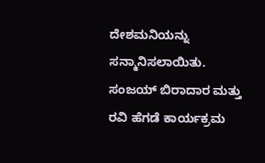ದೇಶಮನಿಯನ್ನು ಸನ್ಮಾನಿಸಲಾಯಿತು. ಸಂಜಯ್ ಬಿರಾದಾರ ಮತ್ತು ರವಿ ಹೆಗಡೆ ಕಾರ್ಯಕ್ರಮ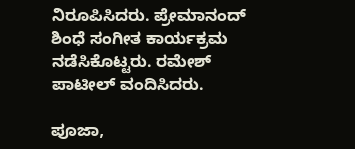ನಿರೂಪಿಸಿದರು. ಪ್ರೇಮಾನಂದ್ ಶಿಂಧೆ ಸಂಗೀತ ಕಾರ್ಯಕ್ರಮ ನಡೆಸಿಕೊಟ್ಟರು. ರಮೇಶ್ ಪಾಟೀಲ್ ವಂದಿಸಿದರು.

ಪೂಜಾ,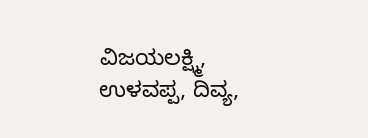ವಿಜಯಲಕ್ಷ್ಮಿ, ಉಳವಪ್ಪ, ದಿವ್ಯ,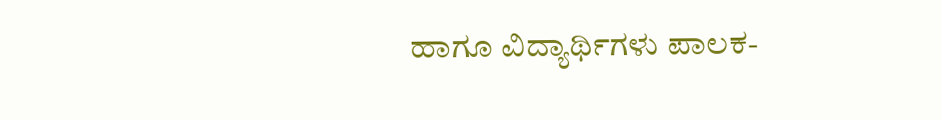ಹಾಗೂ ವಿದ್ಯಾರ್ಥಿಗಳು ಪಾಲಕ-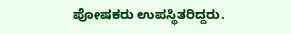ಪೋಷಕರು ಉಪಸ್ಥಿತರಿದ್ದರು.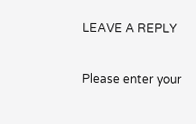LEAVE A REPLY

Please enter your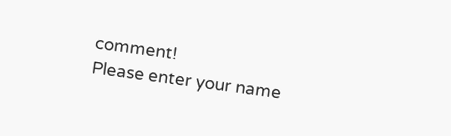comment!
Please enter your name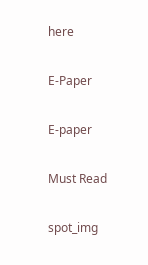here

E-Paper

E-paper

Must Read

spot_img